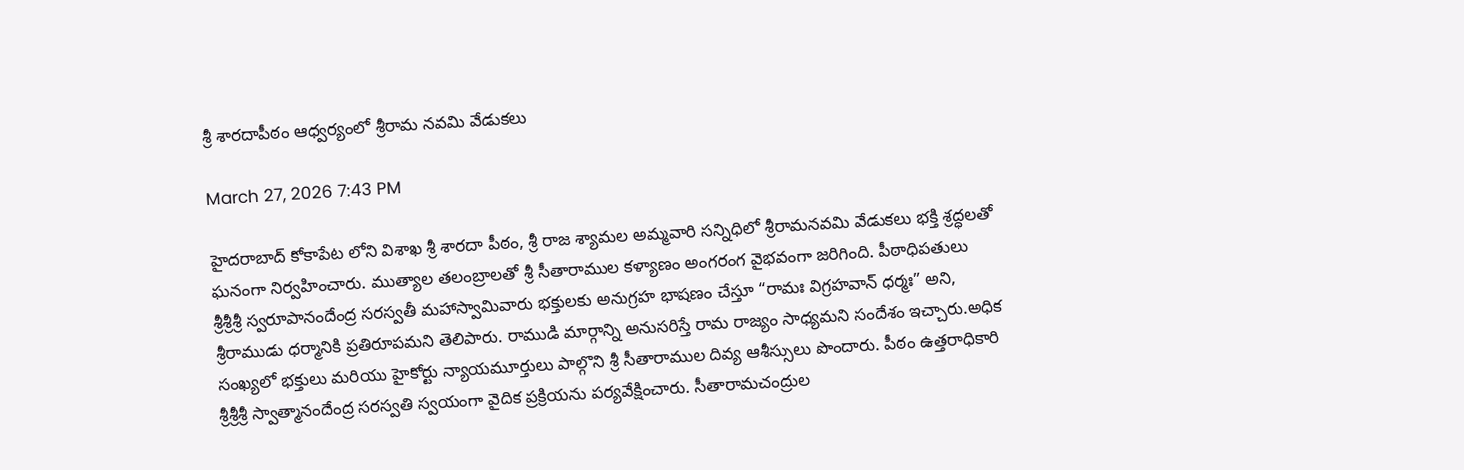శ్రీ శారదాపీఠం ఆధ్వర్యంలో శ్రీరామ నవమి వేడుకలు

March 27, 2026 7:43 PM

హైదరాబాద్ కోకాపేట లోని విశాఖ శ్రీ శారదా పీఠం, శ్రీ రాజ శ్యామల అమ్మవారి సన్నిధిలో శ్రీరామనవమి వేడుకలు భక్తి శ్రద్ధలతో ఘనంగా నిర్వహించారు. ముత్యాల తలంబ్రాలతో శ్రీ సీతారాముల కళ్యాణం అంగరంగ వైభవంగా జరిగింది. పీఠాధిపతులు శ్రీశ్రీశ్రీ స్వరూపానందేంద్ర సరస్వతీ మహాస్వామివారు భక్తులకు అనుగ్రహ భాషణం చేస్తూ “రామః విగ్రహవాన్ ధర్మః” అని, శ్రీరాముడు ధర్మానికి ప్రతిరూపమని తెలిపారు. రాముడి మార్గాన్ని అనుసరిస్తే రామ రాజ్యం సాధ్యమని సందేశం ఇచ్చారు.అధిక సంఖ్యలో భక్తులు మరియు హైకోర్టు న్యాయమూర్తులు పాల్గొని శ్రీ సీతారాముల దివ్య ఆశీస్సులు పొందారు. పీఠం ఉత్తరాధికారి శ్రీశ్రీశ్రీ స్వాత్మానందేంద్ర సరస్వతి స్వయంగా వైదిక ప్రక్రియను పర్యవేక్షించారు. సీతారామచంద్రుల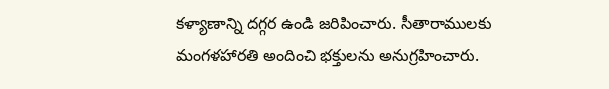కళ్యాణాన్ని దగ్గర ఉండి జరిపించారు. సీతారాములకు మంగళహారతి అందించి భక్తులను అనుగ్రహించారు.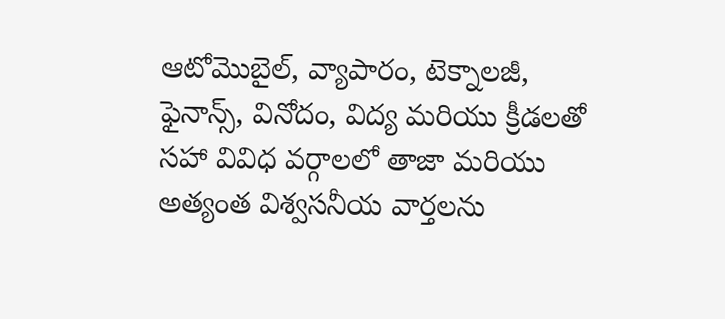ఆటోమొబైల్, వ్యాపారం, టెక్నాలజీ, ఫైనాన్స్, వినోదం, విద్య మరియు క్రీడలతో సహా వివిధ వర్గాలలో తాజా మరియు అత్యంత విశ్వసనీయ వార్తలను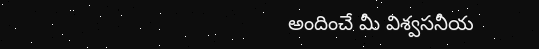అందించే మీ విశ్వసనీయ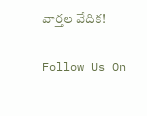వార్తల వేదిక!

Follow Us On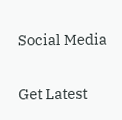Social Media

Get Latest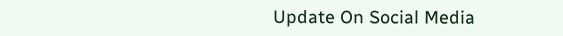Update On Social Media